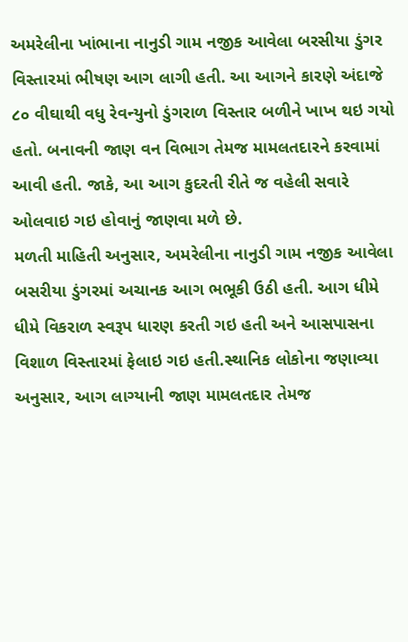અમરેલીના ખાંભાના નાનુડી ગામ નજીક આવેલા બરસીયા ડુંગર વિસ્તારમાં ભીષણ આગ લાગી હતી. આ આગને કારણે અંદાજે ૮૦ વીઘાથી વધુ રેવન્યુનો ડુંગરાળ વિસ્તાર બળીને ખાખ થઇ ગયો હતો. બનાવની જાણ વન વિભાગ તેમજ મામલતદારને કરવામાં આવી હતી. જાકે, આ આગ કુદરતી રીતે જ વહેલી સવારે ઓલવાઇ ગઇ હોવાનું જાણવા મળે છે.
મળતી માહિતી અનુસાર, અમરેલીના નાનુડી ગામ નજીક આવેલા બસરીયા ડુંગરમાં અચાનક આગ ભભૂકી ઉઠી હતી. આગ ધીમે ધીમે વિકરાળ સ્વરૂપ ધારણ કરતી ગઇ હતી અને આસપાસના વિશાળ વિસ્તારમાં ફેલાઇ ગઇ હતી.સ્થાનિક લોકોના જણાવ્યા અનુસાર, આગ લાગ્યાની જાણ મામલતદાર તેમજ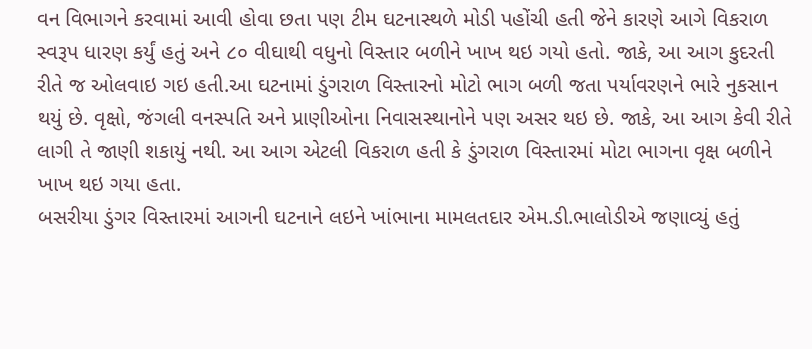વન વિભાગને કરવામાં આવી હોવા છતા પણ ટીમ ઘટનાસ્થળે મોડી પહોંચી હતી જેને કારણે આગે વિકરાળ સ્વરૂપ ધારણ કર્યું હતું અને ૮૦ વીઘાથી વધુનો વિસ્તાર બળીને ખાખ થઇ ગયો હતો. જાકે, આ આગ કુદરતી રીતે જ ઓલવાઇ ગઇ હતી.આ ઘટનામાં ડુંગરાળ વિસ્તારનો મોટો ભાગ બળી જતા પર્યાવરણને ભારે નુકસાન થયું છે. વૃક્ષો, જંગલી વનસ્પતિ અને પ્રાણીઓના નિવાસસ્થાનોને પણ અસર થઇ છે. જાકે, આ આગ કેવી રીતે લાગી તે જાણી શકાયું નથી. આ આગ એટલી વિકરાળ હતી કે ડુંગરાળ વિસ્તારમાં મોટા ભાગના વૃક્ષ બળીને ખાખ થઇ ગયા હતા.
બસરીયા ડુંગર વિસ્તારમાં આગની ઘટનાને લઇને ખાંભાના મામલતદાર એમ.ડી.ભાલોડીએ જણાવ્યું હતું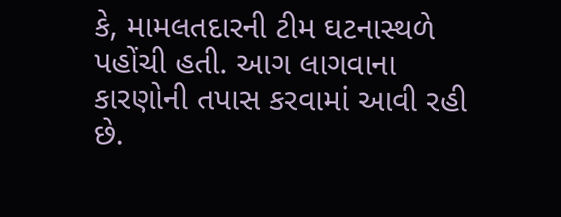કે, મામલતદારની ટીમ ઘટનાસ્થળે પહોંચી હતી. આગ લાગવાના કારણોની તપાસ કરવામાં આવી રહી છે.